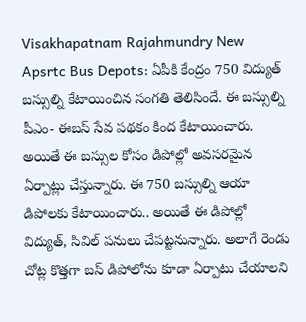Visakhapatnam Rajahmundry New Apsrtc Bus Depots: ఏపీకి కేంద్రం 750 విద్యుత్ బస్సుల్ని కేటాయించిన సంగతి తెలిసిందే. ఈ బస్సుల్ని పీఎం- ఈబస్ సేవ పథకం కింద కేటాయించారు. అయితే ఈ బస్సుల కోసం డిపోల్లో అవసరమైన ఏర్పాట్లు చేస్తున్నారు. ఈ 750 బస్సుల్ని ఆయా డిపోలకు కేటాయించారు.. అయితే ఈ డిపోల్లో విద్యుత్, సివిల్ పనులు చేపట్టనున్నారు. అలాగే రెండు చోట్ల కొత్తగా బస్ డిపోలోను కూడా ఏర్పాటు చేయాలని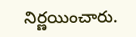నిర్ణయించారు.